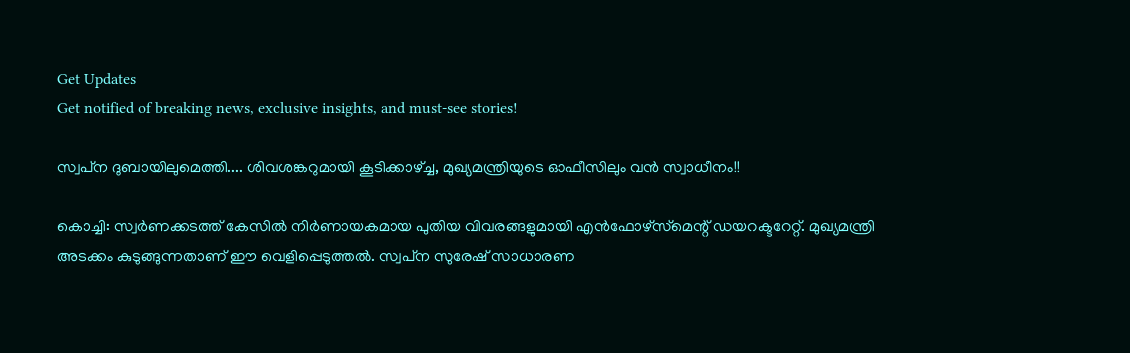Get Updates
Get notified of breaking news, exclusive insights, and must-see stories!

സ്വപ്‌ന ദുബായിലുമെത്തി.... ശിവശങ്കറുമായി കൂടിക്കാഴ്ച്ച, മുഖ്യമന്ത്രിയുടെ ഓഫീസിലും വന്‍ സ്വാധീനം!!

കൊച്ചി: സ്വര്‍ണക്കടത്ത് കേസില്‍ നിര്‍ണായകമായ പുതിയ വിവരങ്ങളുമായി എന്‍ഫോഴ്‌സ്‌മെന്റ് ഡയറക്ടറേറ്റ്. മുഖ്യമന്ത്രി അടക്കം കുടുങ്ങുന്നതാണ് ഈ വെളിപ്പെടുത്തല്‍. സ്വപ്‌ന സുരേഷ് സാധാരണ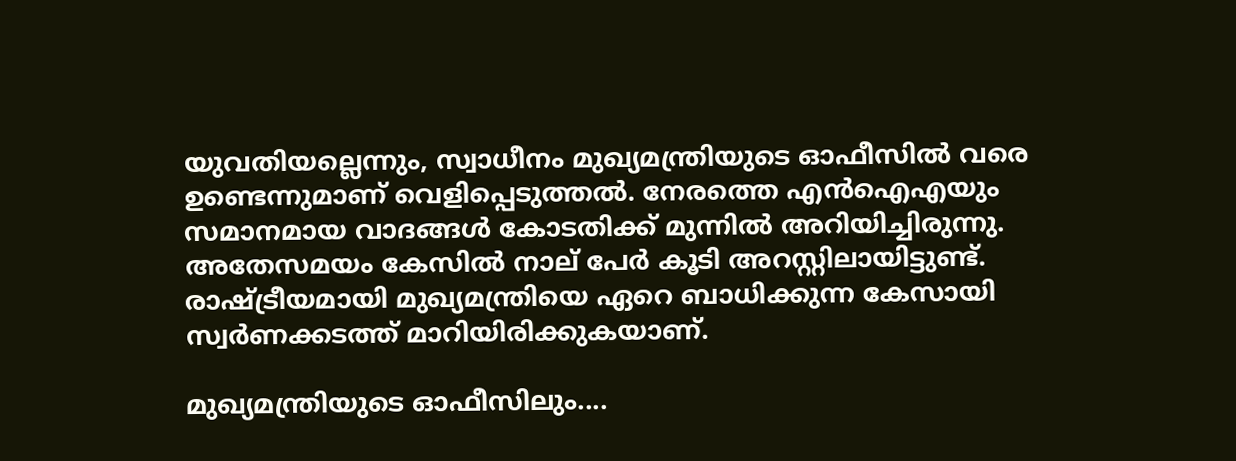യുവതിയല്ലെന്നും, സ്വാധീനം മുഖ്യമന്ത്രിയുടെ ഓഫീസില്‍ വരെ ഉണ്ടെന്നുമാണ് വെളിപ്പെടുത്തല്‍. നേരത്തെ എന്‍ഐഎയും സമാനമായ വാദങ്ങള്‍ കോടതിക്ക് മുന്നില്‍ അറിയിച്ചിരുന്നു. അതേസമയം കേസില്‍ നാല് പേര്‍ കൂടി അറസ്റ്റിലായിട്ടുണ്ട്. രാഷ്ട്രീയമായി മുഖ്യമന്ത്രിയെ ഏറെ ബാധിക്കുന്ന കേസായി സ്വര്‍ണക്കടത്ത് മാറിയിരിക്കുകയാണ്.

മുഖ്യമന്ത്രിയുടെ ഓഫീസിലും....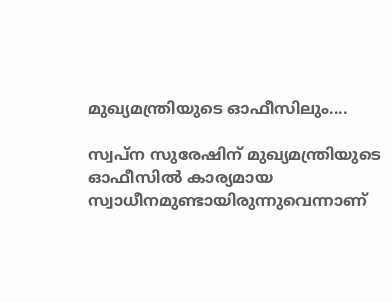മുഖ്യമന്ത്രിയുടെ ഓഫീസിലും....

സ്വപ്‌ന സുരേഷിന് മുഖ്യമന്ത്രിയുടെ ഓഫീസില്‍ കാര്യമായ സ്വാധീനമുണ്ടായിരുന്നുവെന്നാണ്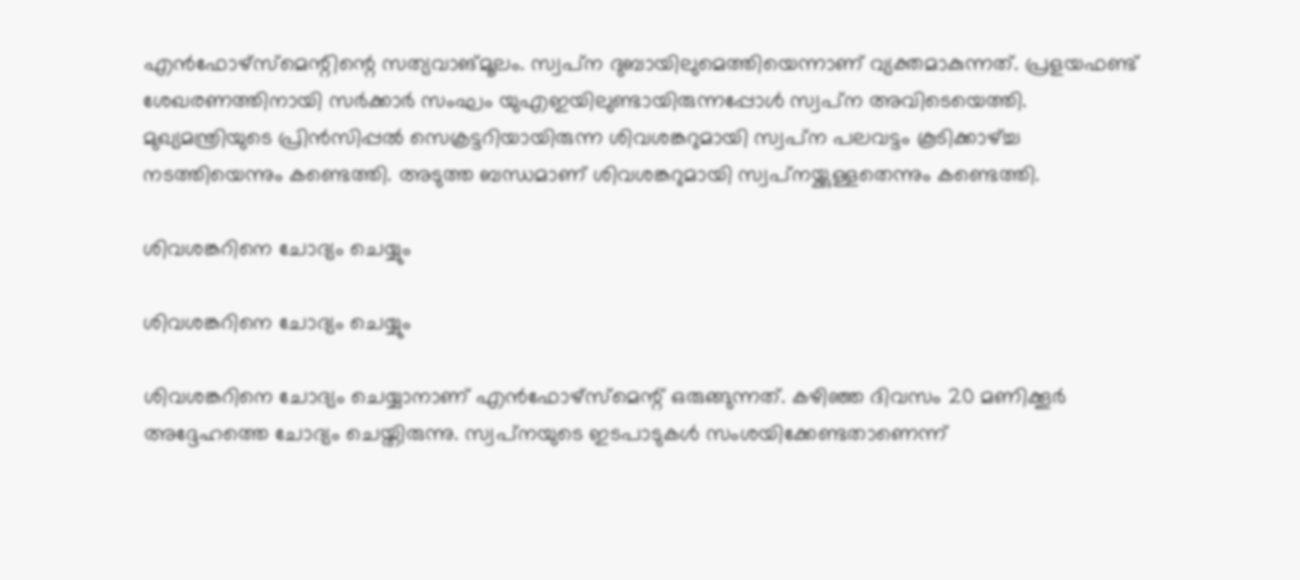എന്‍ഫോഴ്‌സ്‌മെന്റിന്റെ സത്യവാങ്മൂലം. സ്വപ്‌ന ദുബായിലുമെത്തിയെന്നാണ് വ്യക്തമാകുന്നത്. പ്രളയഫണ്ട് ശേഖരണത്തിനായി സര്‍ക്കാര്‍ സംഘം യുഎഇയിലുണ്ടായിരുന്നപ്പോള്‍ സ്വപ്‌ന അവിടെയെത്തി. മുഖ്യമന്ത്രിയുടെ പ്രിന്‍സിപ്പല്‍ സെക്രട്ടറിയായിരുന്ന ശിവശങ്കറുമായി സ്വപ്‌ന പലവട്ടം കൂടിക്കാഴ്ച്ച നടത്തിയെന്നും കണ്ടെത്തി. അടുത്ത ബന്ധമാണ് ശിവശങ്കറുമായി സ്വപ്‌നയ്ക്കുള്ളതെന്നും കണ്ടെത്തി.

ശിവശങ്കറിനെ ചോദ്യം ചെയ്യും

ശിവശങ്കറിനെ ചോദ്യം ചെയ്യും

ശിവശങ്കറിനെ ചോദ്യം ചെയ്യാനാണ് എന്‍ഫോഴ്‌സ്‌മെന്റ് ഒരുങ്ങുന്നത്. കഴിഞ്ഞ ദിവസം 20 മണിക്കൂര്‍ അദ്ദേഹത്തെ ചോദ്യം ചെയ്തിരുന്നു. സ്വപ്‌നയുടെ ഇടപാടുകള്‍ സംശയിക്കേണ്ടതാണെന്ന്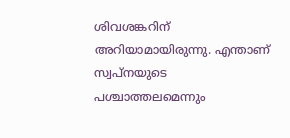ശിവശങ്കറിന് അറിയാമായിരുന്നു. എന്താണ് സ്വപ്‌നയുടെ പശ്ചാത്തലമെന്നും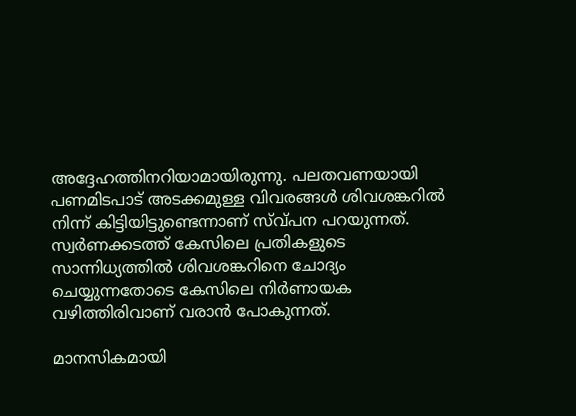അദ്ദേഹത്തിനറിയാമായിരുന്നു. പലതവണയായി പണമിടപാട് അടക്കമുള്ള വിവരങ്ങള്‍ ശിവശങ്കറില്‍ നിന്ന് കിട്ടിയിട്ടുണ്ടെന്നാണ് സ്വ്പന പറയുന്നത്. സ്വര്‍ണക്കടത്ത് കേസിലെ പ്രതികളുടെ സാന്നിധ്യത്തില്‍ ശിവശങ്കറിനെ ചോദ്യം ചെയ്യുന്നതോടെ കേസിലെ നിര്‍ണായക വഴിത്തിരിവാണ് വരാന്‍ പോകുന്നത്.

മാനസികമായി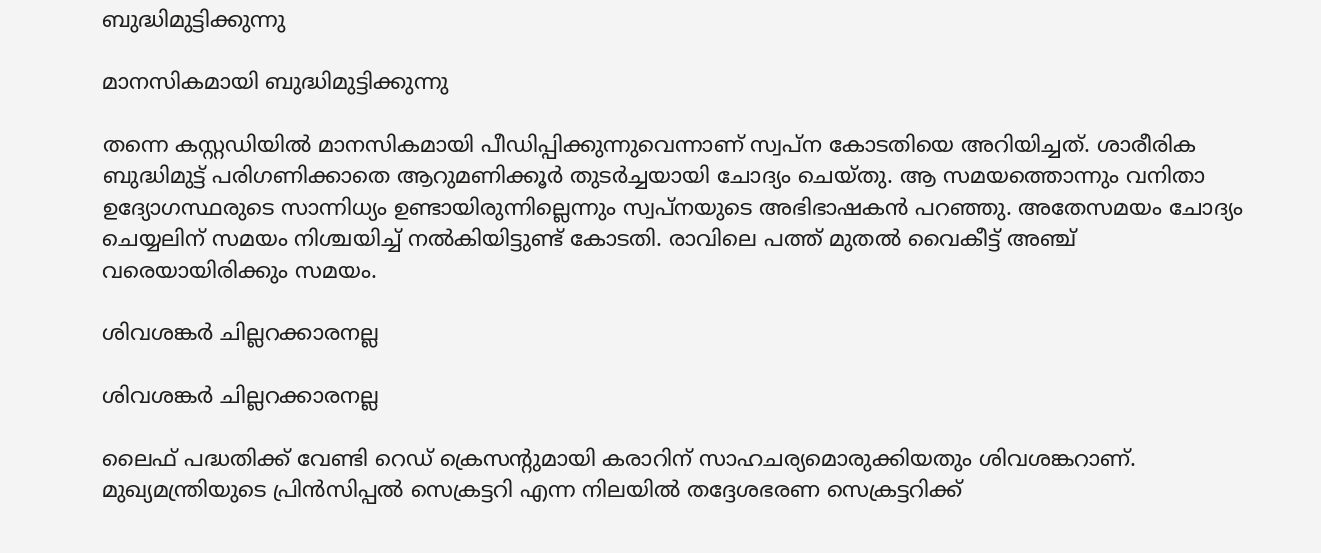ബുദ്ധിമുട്ടിക്കുന്നു

മാനസികമായി ബുദ്ധിമുട്ടിക്കുന്നു

തന്നെ കസ്റ്റഡിയില്‍ മാനസികമായി പീഡിപ്പിക്കുന്നുവെന്നാണ് സ്വപ്ന കോടതിയെ അറിയിച്ചത്. ശാരീരിക ബുദ്ധിമുട്ട് പരിഗണിക്കാതെ ആറുമണിക്കൂര്‍ തുടര്‍ച്ചയായി ചോദ്യം ചെയ്തു. ആ സമയത്തൊന്നും വനിതാ ഉദ്യോഗസ്ഥരുടെ സാന്നിധ്യം ഉണ്ടായിരുന്നില്ലെന്നും സ്വപ്‌നയുടെ അഭിഭാഷകന്‍ പറഞ്ഞു. അതേസമയം ചോദ്യം ചെയ്യലിന് സമയം നിശ്ചയിച്ച് നല്‍കിയിട്ടുണ്ട് കോടതി. രാവിലെ പത്ത് മുതല്‍ വൈകീട്ട് അഞ്ച് വരെയായിരിക്കും സമയം.

ശിവശങ്കര്‍ ചില്ലറക്കാരനല്ല

ശിവശങ്കര്‍ ചില്ലറക്കാരനല്ല

ലൈഫ് പദ്ധതിക്ക് വേണ്ടി റെഡ് ക്രെസന്റുമായി കരാറിന് സാഹചര്യമൊരുക്കിയതും ശിവശങ്കറാണ്. മുഖ്യമന്ത്രിയുടെ പ്രിന്‍സിപ്പല്‍ സെക്രട്ടറി എന്ന നിലയില്‍ തദ്ദേശഭരണ സെക്രട്ടറിക്ക്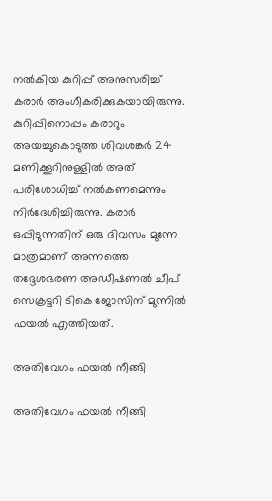നല്‍കിയ കുറിപ്പ് അനുസരിച്ച് കരാര്‍ അംഗീകരിക്കുകയായിരുന്നു. കുറിപ്പിനൊപ്പം കരാറും അയച്ചുകൊടുത്ത ശിവശങ്കര്‍ 24 മണിക്കൂറിനുള്ളില്‍ അത് പരിശോധിച്ച് നല്‍കണമെന്നും നിര്‍ദേശിച്ചിരുന്നു. കരാര്‍ ഒപ്പിടുന്നതിന് ഒരു ദിവസം മുന്നേ മാത്രമാണ് അന്നത്തെ തദ്ദേശഭരണ അഡീഷണല്‍ ചീപ് സെക്രട്ടറി ടികെ ജോസിന് മുന്നില്‍ ഫയല്‍ എത്തിയത്.

അതിവേഗം ഫയല്‍ നീങ്ങി

അതിവേഗം ഫയല്‍ നീങ്ങി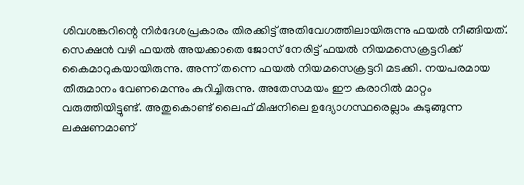ശിവശങ്കറിന്റെ നിര്‍ദേശപ്രകാരം തിരക്കിട്ട് അതിവേഗത്തിലായിരുന്നു ഫയല്‍ നീങ്ങിയത്. സെക്ഷന്‍ വഴി ഫയല്‍ അയക്കാതെ ജോസ് നേരിട്ട് ഫയല്‍ നിയമസെക്രട്ടറിക്ക് കൈമാറുകയായിരുന്നു. അന്ന് തന്നെ ഫയല്‍ നിയമസെക്രട്ടറി മടക്കി. നയപരമായ തീരുമാനം വേണമെന്നും കുറിച്ചിരുന്നു. അതേസമയം ഈ കരാറില്‍ മാറ്റം വരുത്തിയിട്ടുണ്ട്. അതുകൊണ്ട് ലൈഫ് മിഷനിലെ ഉദ്യോഗസ്ഥരെല്ലാം കുടുങ്ങുന്ന ലക്ഷണമാണ്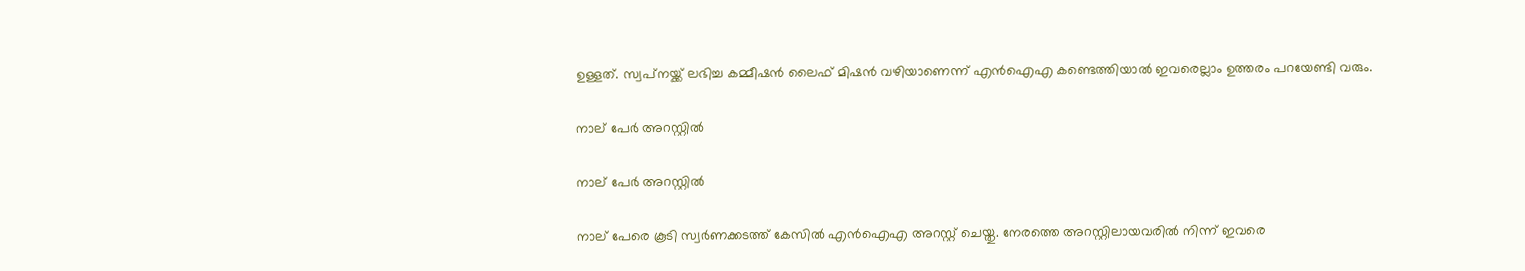ഉള്ളത്. സ്വപ്‌നയ്ക്ക് ലഭിച്ച കമ്മീഷന്‍ ലൈഫ് മിഷന്‍ വഴിയാണെന്ന് എന്‍ഐഎ കണ്ടെത്തിയാല്‍ ഇവരെല്ലാം ഉത്തരം പറയേണ്ടി വരും.

നാല് പേര്‍ അറസ്റ്റില്‍

നാല് പേര്‍ അറസ്റ്റില്‍

നാല് പേരെ കൂടി സ്വര്‍ണക്കടത്ത് കേസില്‍ എന്‍ഐഎ അറസ്റ്റ് ചെയ്തു. നേരത്തെ അറസ്റ്റിലായവരില്‍ നിന്ന് ഇവരെ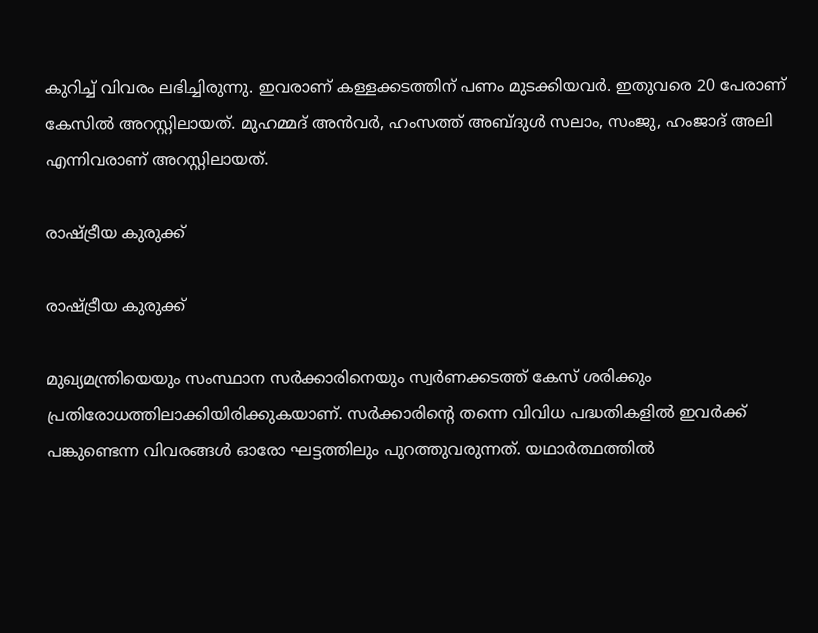കുറിച്ച് വിവരം ലഭിച്ചിരുന്നു. ഇവരാണ് കള്ളക്കടത്തിന് പണം മുടക്കിയവര്‍. ഇതുവരെ 20 പേരാണ് കേസില്‍ അറസ്റ്റിലായത്. മുഹമ്മദ് അന്‍വര്‍, ഹംസത്ത് അബ്ദുള്‍ സലാം, സംജു, ഹംജാദ് അലി എന്നിവരാണ് അറസ്റ്റിലായത്.

രാഷ്ട്രീയ കുരുക്ക്

രാഷ്ട്രീയ കുരുക്ക്

മുഖ്യമന്ത്രിയെയും സംസ്ഥാന സര്‍ക്കാരിനെയും സ്വര്‍ണക്കടത്ത് കേസ് ശരിക്കും പ്രതിരോധത്തിലാക്കിയിരിക്കുകയാണ്. സര്‍ക്കാരിന്റെ തന്നെ വിവിധ പദ്ധതികളില്‍ ഇവര്‍ക്ക് പങ്കുണ്ടെന്ന വിവരങ്ങള്‍ ഓരോ ഘട്ടത്തിലും പുറത്തുവരുന്നത്. യഥാര്‍ത്ഥത്തില്‍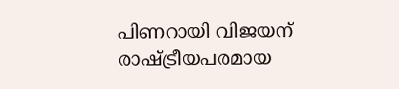പിണറായി വിജയന് രാഷ്ട്രീയപരമായ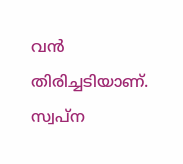വന്‍ തിരിച്ചടിയാണ്. സ്വപ്‌ന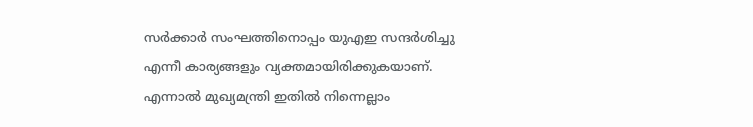സര്‍ക്കാര്‍ സംഘത്തിനൊപ്പം യുഎഇ സന്ദര്‍ശിച്ചു എന്നീ കാര്യങ്ങളും വ്യക്തമായിരിക്കുകയാണ്. എന്നാല്‍ മുഖ്യമന്ത്രി ഇതില്‍ നിന്നെല്ലാം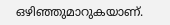ഒഴിഞ്ഞുമാറുകയാണ്.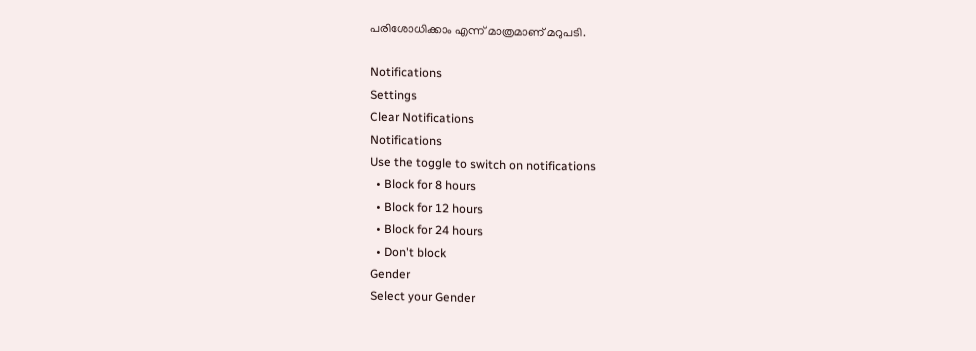പരിശോധിക്കാം എന്ന് മാത്രമാണ് മറുപടി.

Notifications
Settings
Clear Notifications
Notifications
Use the toggle to switch on notifications
  • Block for 8 hours
  • Block for 12 hours
  • Block for 24 hours
  • Don't block
Gender
Select your Gender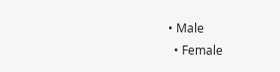• Male
  • Female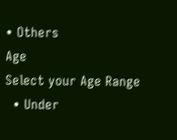• Others
Age
Select your Age Range
  • Under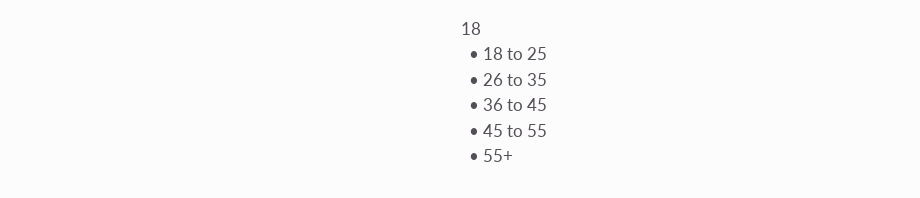18
  • 18 to 25
  • 26 to 35
  • 36 to 45
  • 45 to 55
  • 55+